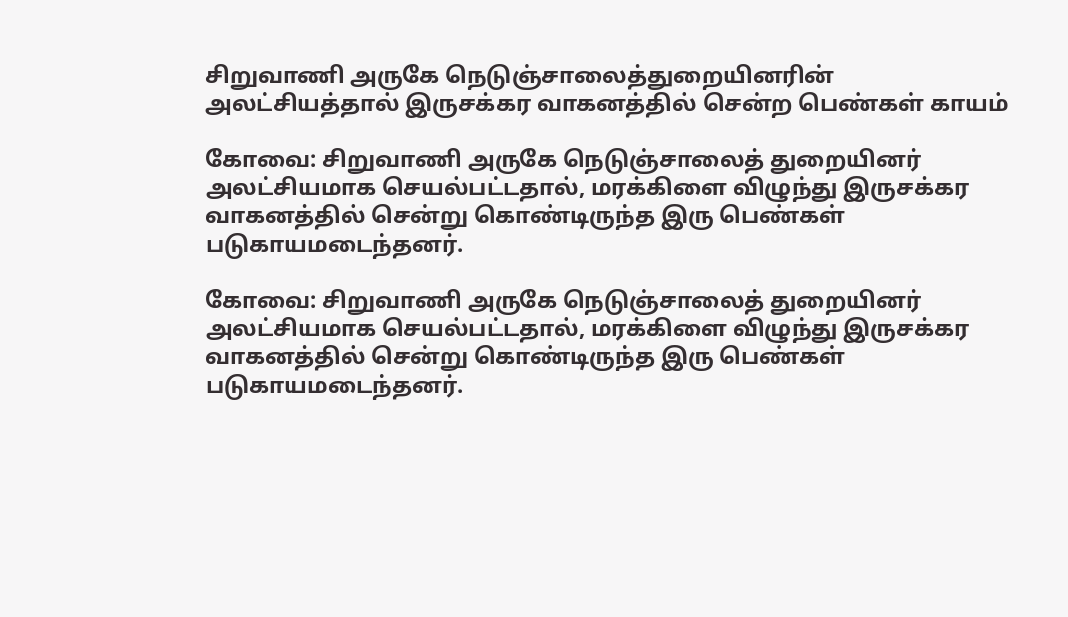சிறுவாணி அருகே நெடுஞ்சாலைத்துறையினரின் அலட்சியத்தால் இருசக்கர வாகனத்தில் சென்ற பெண்கள் காயம்

கோவை: சிறுவாணி அருகே நெடுஞ்சாலைத் துறையினர் அலட்சியமாக செயல்பட்டதால், மரக்கிளை விழுந்து இருசக்கர வாகனத்தில் சென்று கொண்டிருந்த இரு பெண்கள் படுகாயமடைந்தனர்.

கோவை: சிறுவாணி அருகே நெடுஞ்சாலைத் துறையினர் அலட்சியமாக செயல்பட்டதால், மரக்கிளை விழுந்து இருசக்கர வாகனத்தில் சென்று கொண்டிருந்த இரு பெண்கள் படுகாயமடைந்தனர்.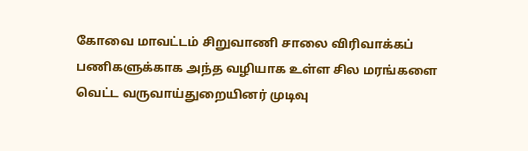கோவை மாவட்டம் சிறுவாணி சாலை விரிவாக்கப் பணிகளுக்காக அந்த வழியாக உள்ள சில மரங்களை வெட்ட வருவாய்துறையினர் முடிவு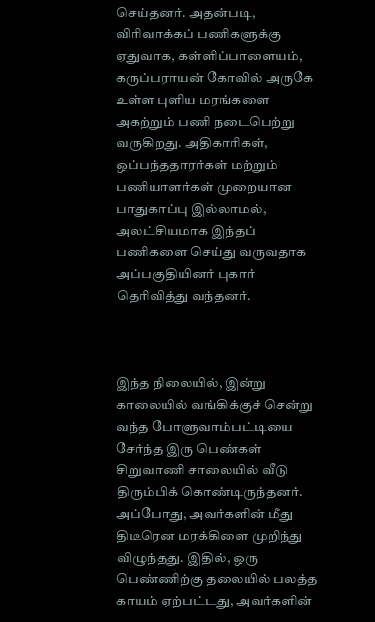செய்தனர். அதன்படி, விரிவாக்கப் பணிகளுக்கு ஏதுவாக, கள்ளிப்பாளையம், கருப்பராயன் கோவில் அருகே உள்ள புளிய மரங்களை அகற்றும் பணி நடைபெற்று வருகிறது. அதிகாரிகள், ஒப்பந்ததாரர்கள் மற்றும் பணியாளர்கள் முறையான பாதுகாப்பு இல்லாமல், அலட்சியமாக இந்தப் பணிகளை செய்து வருவதாக அப்பகுதியினர் புகார் தெரிவித்து வந்தனர்.



இந்த நிலையில், இன்று காலையில் வங்கிக்குச் சென்று வந்த போளுவாம்பட்டியை சேர்ந்த இரு பெண்கள் சிறுவாணி சாலையில் வீடு திரும்பிக் கொண்டிருந்தனர். அப்போது, அவர்களின் மீது திடீரென மரக்கிளை முறிந்து விழுந்தது. இதில், ஒரு பெண்ணிற்கு தலையில் பலத்த காயம் ஏற்பட்டது, அவர்களின்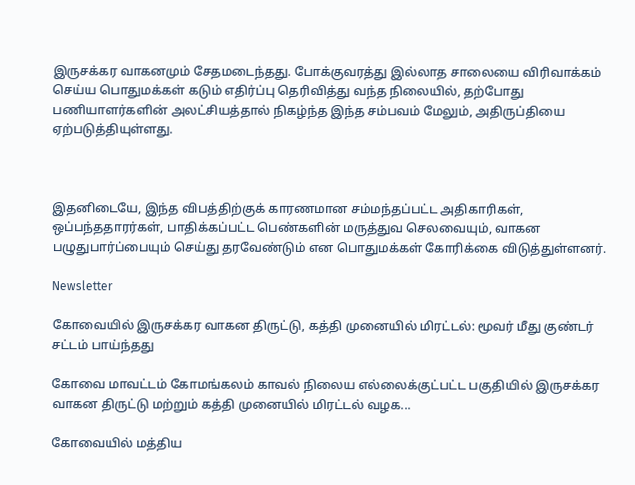இருசக்கர வாகனமும் சேதமடைந்தது. போக்குவரத்து இல்லாத சாலையை விரிவாக்கம் செய்ய பொதுமக்கள் கடும் எதிர்ப்பு தெரிவித்து வந்த நிலையில், தற்போது பணியாளர்களின் அலட்சியத்தால் நிகழ்ந்த இந்த சம்பவம் மேலும், அதிருப்தியை ஏற்படுத்தியுள்ளது.



இதனிடையே, இந்த விபத்திற்குக் காரணமான சம்மந்தப்பட்ட அதிகாரிகள், ஒப்பந்ததாரர்கள், பாதிக்கப்பட்ட பெண்களின் மருத்துவ செலவையும், வாகன பழுதுபார்ப்பையும் செய்து தரவேண்டும் என பொதுமக்கள் கோரிக்கை விடுத்துள்ளனர்.

Newsletter

கோவையில் இருசக்கர வாகன திருட்டு, கத்தி முனையில் மிரட்டல்: மூவர் மீது குண்டர் சட்டம் பாய்ந்தது

கோவை மாவட்டம் கோமங்கலம் காவல் நிலைய எல்லைக்குட்பட்ட பகுதியில் இருசக்கர வாகன திருட்டு மற்றும் கத்தி முனையில் மிரட்டல் வழக...

கோவையில் மத்திய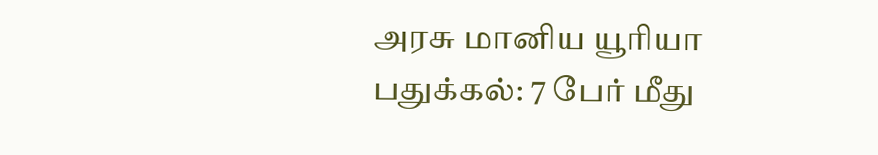அரசு மானிய யூரியா பதுக்கல்: 7 பேர் மீது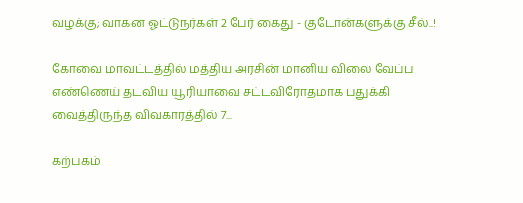வழக்கு; வாகன ஓட்டுநர்கள் 2 பேர் கைது - குடோன்களுக்கு சீல்..!

கோவை மாவட்டத்தில் மத்திய அரசின் மானிய விலை வேப்ப எண்ணெய் தடவிய யூரியாவை சட்டவிரோதமாக பதுக்கி வைத்திருந்த விவகாரத்தில் 7...

கற்பகம்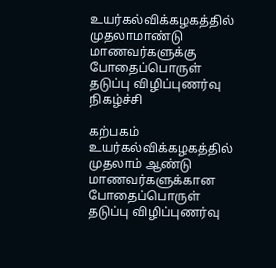உயர்கல்விக்கழகத்தில் முதலாமாண்டு மாணவர்களுக்கு போதைப்பொருள் தடுப்பு விழிப்புணர்வு நிகழ்ச்சி

கற்பகம் உயர்கல்விக்கழகத்தில் முதலாம் ஆண்டு மாணவர்களுக்கான போதைப்பொருள் தடுப்பு விழிப்புணர்வு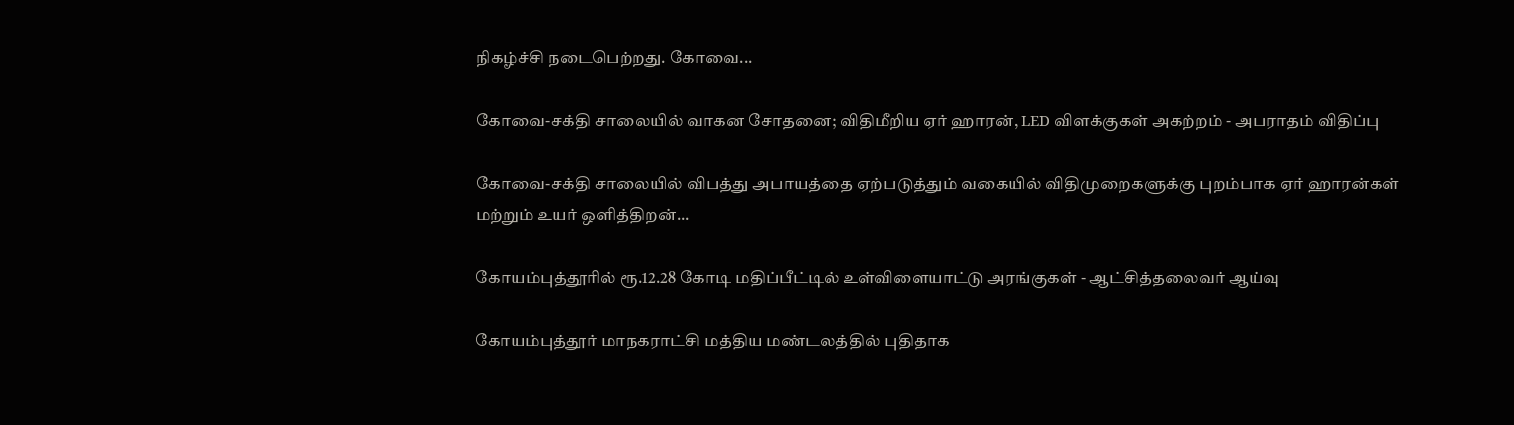நிகழ்ச்சி நடைபெற்றது. கோவை...

கோவை-சக்தி சாலையில் வாகன சோதனை; விதிமீறிய ஏர் ஹாரன், LED விளக்குகள் அகற்றம் - அபராதம் விதிப்பு

கோவை-சக்தி சாலையில் விபத்து அபாயத்தை ஏற்படுத்தும் வகையில் விதிமுறைகளுக்கு புறம்பாக ஏர் ஹாரன்கள் மற்றும் உயர் ஒளித்திறன்...

கோயம்புத்தூரில் ரூ.12.28 கோடி மதிப்பீட்டில் உள்விளையாட்டு அரங்குகள் - ஆட்சித்தலைவர் ஆய்வு

கோயம்புத்தூர் மாநகராட்சி மத்திய மண்டலத்தில் புதிதாக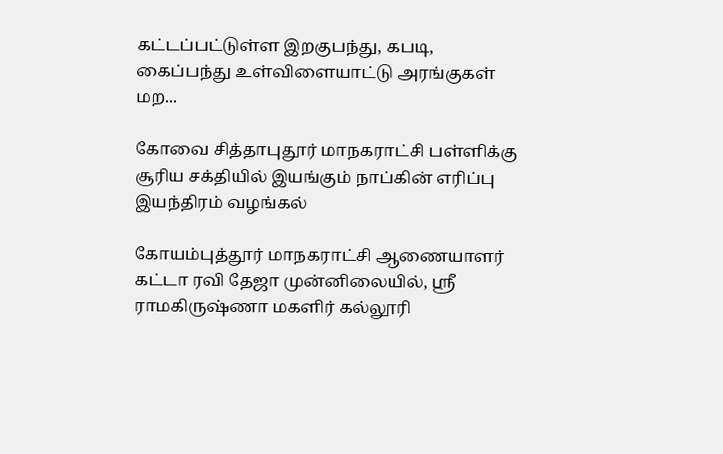கட்டப்பட்டுள்ள இறகுபந்து, கபடி, கைப்பந்து உள்விளையாட்டு அரங்குகள் மற...

கோவை சித்தாபுதூர் மாநகராட்சி பள்ளிக்கு சூரிய சக்தியில் இயங்கும் நாப்கின் எரிப்பு இயந்திரம் வழங்கல்

கோயம்புத்தூர் மாநகராட்சி ஆணையாளர் கட்டா ரவி தேஜா முன்னிலையில், ஸ்ரீ ராமகிருஷ்ணா மகளிர் கல்லூரி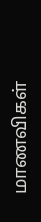மாணவிகள்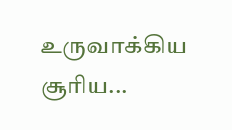உருவாக்கிய சூரிய...